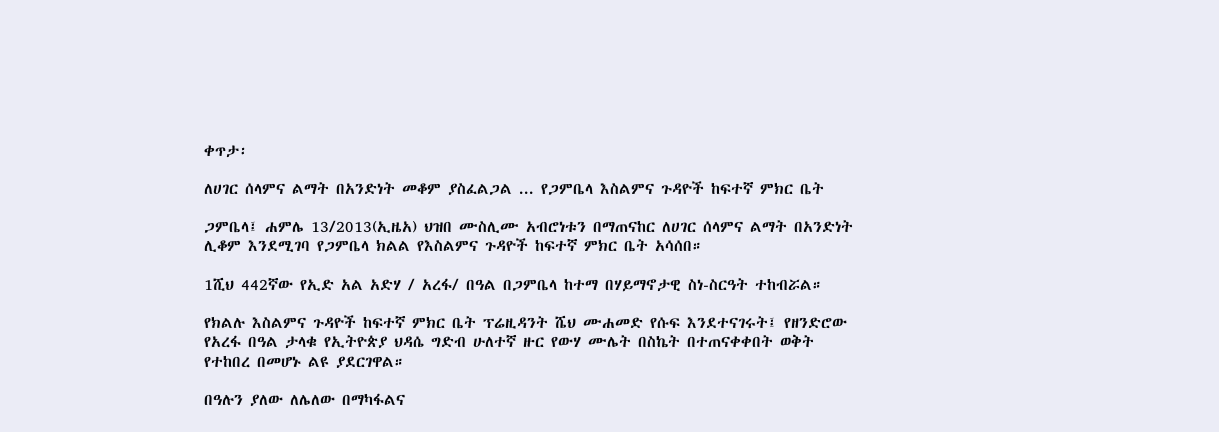ቀጥታ፡

ለሀገር ሰላምና ልማት በአንድነት መቆም ያስፈልጋል ... የጋምቤላ እስልምና ጉዳዮች ከፍተኛ ምክር ቤት

ጋምቤላ፤ ሐምሌ 13/2013(ኢዜአ) ህዝበ ሙስሊሙ አብሮነቱን በማጠናከር ለሀገር ሰላምና ልማት በአንድነት ሊቆም እንደሚገባ የጋምቤላ ክልል የእስልምና ጉዳዮች ከፍተኛ ምክር ቤት አሳሰበ።

1ሺህ 442ኛው የኢድ አል አድሃ / አረፋ/ በዓል በጋምቤላ ከተማ በሃይማኖታዊ ስነ-ስርዓት ተከብሯል።

የክልሉ እስልምና ጉዳዮች ከፍተኛ ምክር ቤት ፕሬዚዳንት ሼህ ሙሐመድ የሱፍ እንደተናገሩት፤ የዘንድሮው የአረፋ በዓል ታላቁ የኢትዮጵያ ህዳሴ ግድብ ሁለተኛ ዙር የውሃ ሙሌት በስኬት በተጠናቀቀበት ወቅት የተከበረ በመሆኑ ልዩ ያደርገዋል።

በዓሉን ያለው ለሌለው በማካፋልና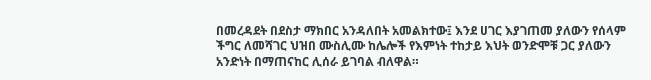በመረዳደት በደስታ ማክበር አንዳለበት አመልክተው፤ እንደ ሀገር እያገጠመ ያለውን የሰላም ችግር ለመሻገር ህዝበ ሙስሊሙ ከሌሎች የእምነት ተከታይ እህት ወንድሞቹ ጋር ያለውን አንድነት በማጠናከር ሊሰራ ይገባል ብለዋል።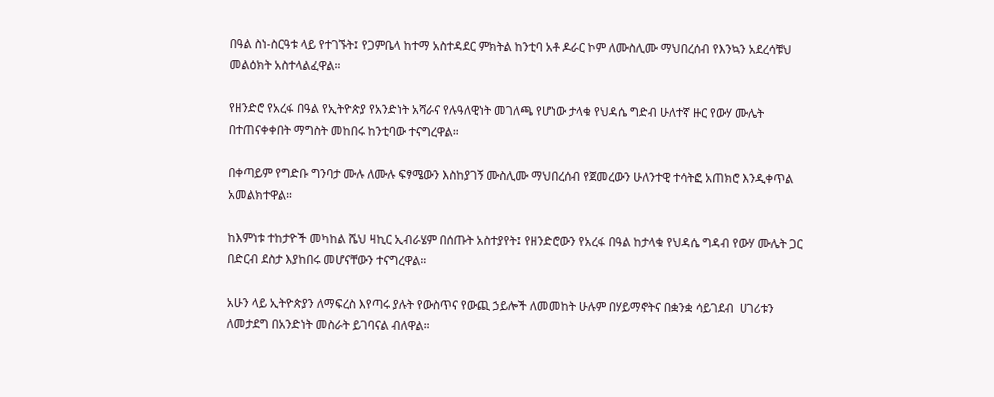በዓል ስነ-ስርዓቱ ላይ የተገኙት፤ የጋምቤላ ከተማ አስተዳደር ምክትል ከንቲባ አቶ ዶራር ኮም ለሙስሊሙ ማህበረሰብ የእንኳን አደረሳቹህ መልዕክት አስተላልፈዋል።

የዘንድሮ የአረፋ በዓል የኢትዮጵያ የአንድነት አሻራና የሉዓለዊነት መገለጫ የሆነው ታላቁ የህዳሴ ግድብ ሁለተኛ ዙር የውሃ ሙሌት በተጠናቀቀበት ማግስት መከበሩ ከንቲባው ተናግረዋል።

በቀጣይም የግድቡ ግንባታ ሙሉ ለሙሉ ፍፃሜውን እስከያገኝ ሙስሊሙ ማህበረሰብ የጀመረውን ሁለንተዊ ተሳትፎ አጠክሮ እንዲቀጥል አመልክተዋል።

ከእምነቱ ተከታዮች መካከል ሼህ ዛኪር ኢብራሄም በሰጡት አስተያየት፤ የዘንድሮውን የአረፋ በዓል ከታላቁ የህዳሴ ግዳብ የውሃ ሙሌት ጋር በድርብ ደስታ እያከበሩ መሆናቸውን ተናግረዋል።

አሁን ላይ ኢትዮጵያን ለማፍረስ እየጣሩ ያሉት የውስጥና የውጪ ኃይሎች ለመመከት ሁሉም በሃይማኖትና በቋንቋ ሳይገደብ  ሀገሪቱን ለመታደግ በአንድነት መስራት ይገባናል ብለዋል።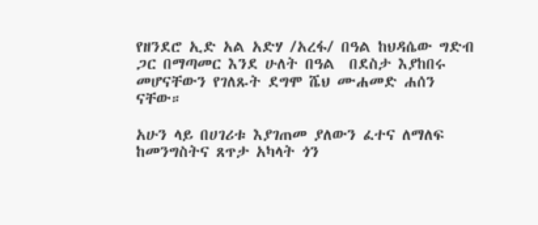የዘንደሮ ኢድ አል አድሃ /አረፋ/ በዓል ከህዳሴው ግድብ ጋር በማጣመር እንደ ሁለት በዓል  በደስታ እያከበሩ መሆናቸውን የገለጹት ደግሞ ሼህ ሙሐመድ ሐሰን ናቸው።

አሁን ላይ በሀገሪቱ እያገጠመ ያለውን ፈተና ለማለፍ ከመንግስትና ጸጥታ አካላት ጎን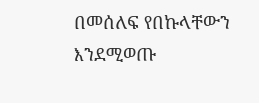በመሰለፍ የበኩላቸውን እንደሚወጡ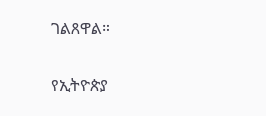ገልጸዋል።

የኢትዮጵያ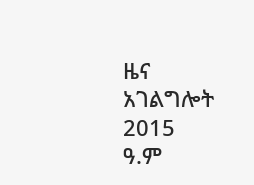ዜና አገልግሎት
2015
ዓ.ም